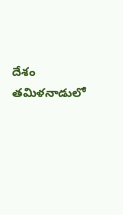దేశం
తమిళనాడులో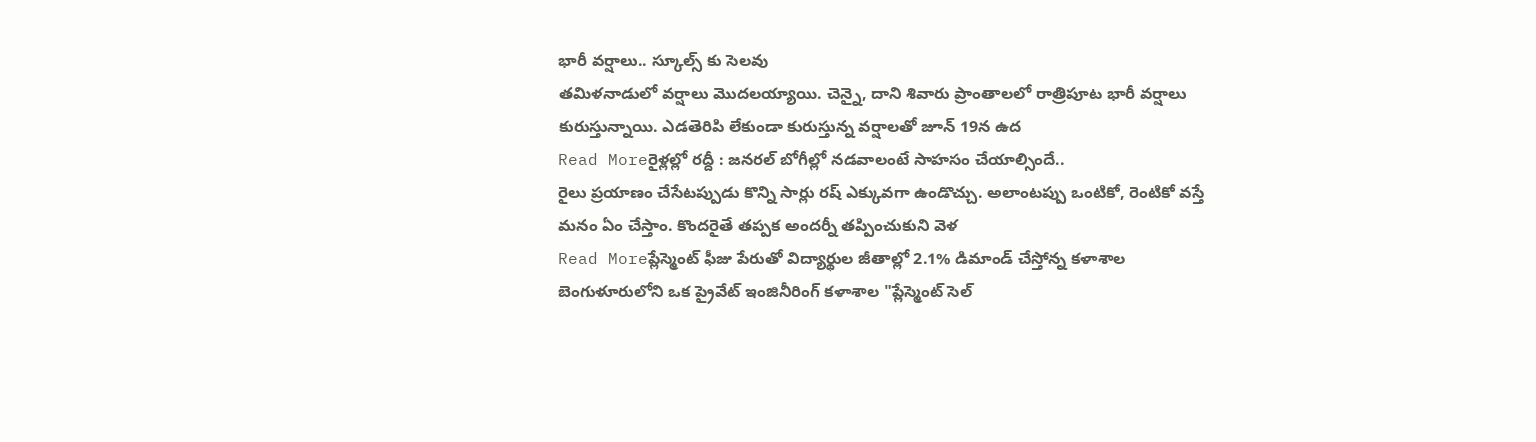భారీ వర్షాలు.. స్కూల్స్ కు సెలవు
తమిళనాడులో వర్షాలు మొదలయ్యాయి. చెన్నై, దాని శివారు ప్రాంతాలలో రాత్రిపూట భారీ వర్షాలు కురుస్తున్నాయి. ఎడతెరిపి లేకుండా కురుస్తున్న వర్షాలతో జూన్ 19న ఉద
Read Moreరైళ్లల్లో రద్దీ : జనరల్ బోగీల్లో నడవాలంటే సాహసం చేయాల్సిందే..
రైలు ప్రయాణం చేసేటప్పుడు కొన్ని సార్లు రష్ ఎక్కువగా ఉండొచ్చు. అలాంటప్పు ఒంటికో, రెంటికో వస్తే మనం ఏం చేస్తాం. కొందరైతే తప్పక అందర్నీ తప్పించుకుని వెళ
Read Moreప్లేస్మెంట్ ఫీజు పేరుతో విద్యార్థుల జీతాల్లో 2.1% డిమాండ్ చేస్తోన్న కళాశాల
బెంగుళూరులోని ఒక ప్రైవేట్ ఇంజినీరింగ్ కళాశాల "ప్లేస్మెంట్ సెల్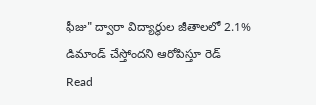ఫీజు" ద్వారా విద్యార్థుల జీతాలలో 2.1% డిమాండ్ చేస్తోందని ఆరోపిస్తూ రెడ్
Read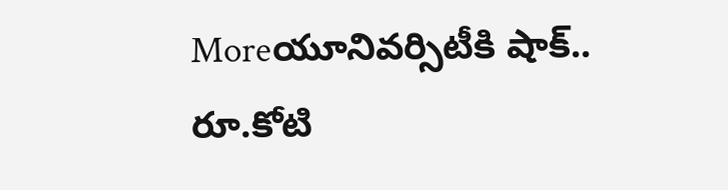Moreయూనివర్సిటీకి షాక్.. రూ.కోటి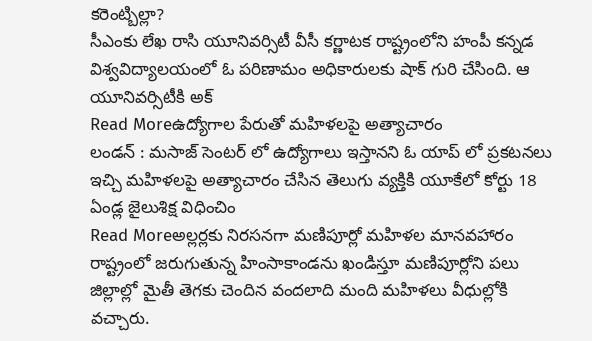కరెంట్బిల్లా?
సీఎంకు లేఖ రాసి యూనివర్సిటీ వీసీ కర్ణాటక రాష్ట్రంలోని హంపీ కన్నడ విశ్వవిద్యాలయంలో ఓ పరిణామం అధికారులకు షాక్ గురి చేసింది. ఆ యూనివర్సిటీకి అక్
Read Moreఉద్యోగాల పేరుతో మహిళలపై అత్యాచారం
లండన్ : మసాజ్ సెంటర్ లో ఉద్యోగాలు ఇస్తానని ఓ యాప్ లో ప్రకటనలు ఇచ్చి మహిళలపై అత్యాచారం చేసిన తెలుగు వ్యక్తికి యూకేలో కోర్టు 18 ఏండ్ల జైలుశిక్ష విధించిం
Read Moreఅల్లర్లకు నిరసనగా మణిపూర్లో మహిళల మానవహారం
రాష్ట్రంలో జరుగుతున్న హింసాకాండను ఖండిస్తూ మణిపూర్లోని పలు జిల్లాల్లో మైతీ తెగకు చెందిన వందలాది మంది మహిళలు వీధుల్లోకి వచ్చారు.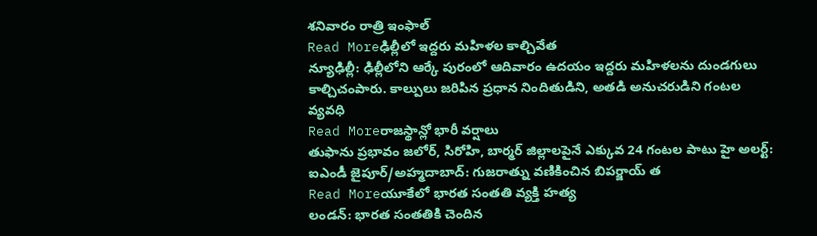శనివారం రాత్రి ఇంఫాల్
Read Moreఢిల్లీలో ఇద్దరు మహిళల కాల్చివేత
న్యూఢిల్లీ: ఢిల్లీలోని ఆర్కే పురంలో ఆదివారం ఉదయం ఇద్దరు మహిళలను దుండగులు కాల్చిచంపారు. కాల్పులు జరిపిన ప్రధాన నిందితుడిని, అతడి అనుచరుడిని గంటల వ్యవధి
Read Moreరాజస్థాన్లో భారీ వర్షాలు
తుఫాను ప్రభావం జలోర్, సిరోహి, బార్మర్ జిల్లాలపైనే ఎక్కువ 24 గంటల పాటు హై అలర్ట్: ఐఎండీ జైపూర్/అహ్మదాబాద్: గుజరాత్ను వణికించిన బిపర్జాయ్ త
Read Moreయూకేలో భారత సంతతి వ్యక్తి హత్య
లండన్: భారత సంతతికి చెందిన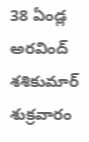38 ఏండ్ల అరవింద్ శశికుమార్ శుక్రవారం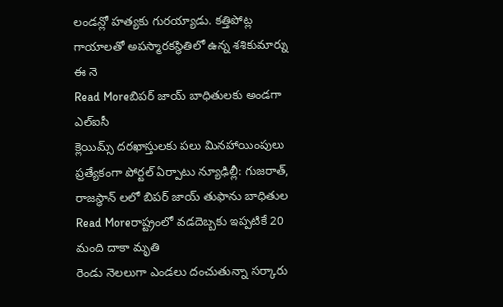లండన్లో హత్యకు గురయ్యాడు. కత్తిపోట్ల గాయాలతో అపస్మారకస్థితిలో ఉన్న శశికుమార్ను ఈ నె
Read Moreబిపర్ జాయ్ బాధితులకు అండగా ఎల్ఐసీ
క్లెయిమ్స్ దరఖాస్తులకు పలు మినహాయింపులు ప్రత్యేకంగా పోర్టల్ ఏర్పాటు న్యూఢిల్లీ: గుజరాత్, రాజస్థాన్ లలో బిపర్ జాయ్ తుఫాను బాధితుల
Read Moreరాష్ట్రంలో వడదెబ్బకు ఇప్పటికే 20 మంది దాకా మృతి
రెండు నెలలుగా ఎండలు దంచుతున్నా సర్కారు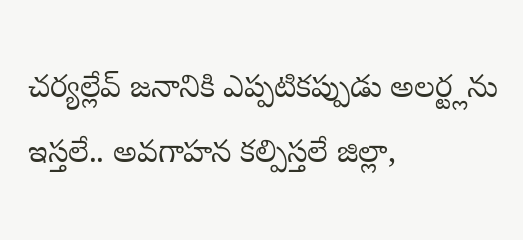చర్యల్లేవ్ జనానికి ఎప్పటికప్పుడు అలర్ట్లను ఇస్తలే.. అవగాహన కల్పిస్తలే జిల్లా,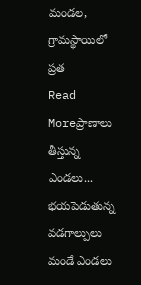మండల, గ్రామస్థాయిలో ప్రత
Read Moreప్రాణాలు తీస్తున్న ఎండలు... భయపెడుతున్న వడగాల్పులు
మండే ఎండలు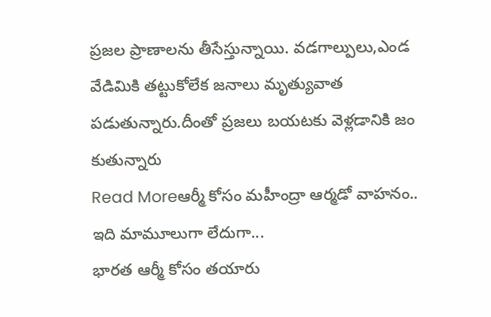ప్రజల ప్రాణాలను తీసేస్తున్నాయి. వడగాల్పులు,ఎండ వేడిమికి తట్టుకోలేక జనాలు మృత్యువాత పడుతున్నారు.దీంతో ప్రజలు బయటకు వెళ్లడానికి జం కుతున్నారు
Read Moreఆర్మీ కోసం మహీంద్రా ఆర్మడో వాహనం.. ఇది మామూలుగా లేదుగా...
భారత ఆర్మీ కోసం తయారు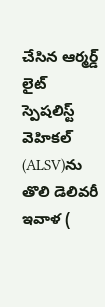చేసిన ఆర్మర్డ్ లైట్ స్పెషలిస్ట్ వెహికల్ (ALSV)ను తొలి డెలివరీ ఇవాళ (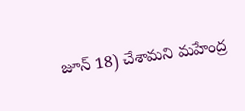జూన్ 18) చేశామని మహేంద్ర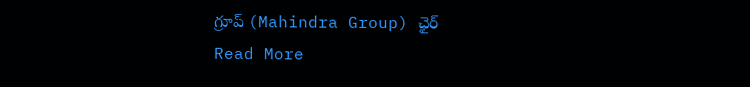గ్రూప్ (Mahindra Group) ఛైర్
Read More